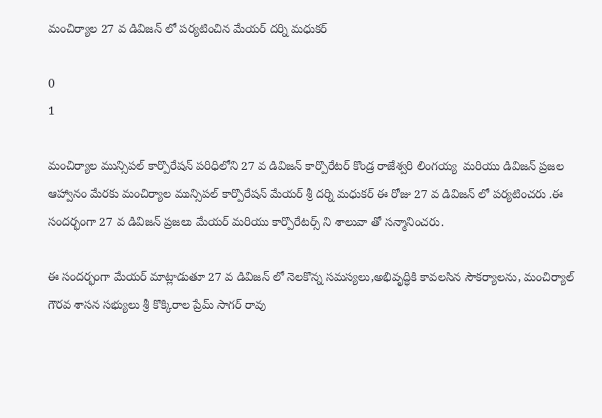మంచిర్యాల 27 వ డివిజన్ లో పర్యటించిన మేయర్ దర్ని మధుకర్

0
1

మంచిర్యాల మున్సిపల్ కార్పొరేషన్ పరిధిలోని 27 వ డివిజన్ కార్పొరేటర్ కొండ్ర రాజేశ్వరి లింగయ్య  మరియు డివిజన్ ప్రజల ఆహ్వానం మేరకు మంచిర్యాల మున్సిపల్ కార్పొరేషన్ మేయర్ శ్రీ దర్ని మధుకర్ ఈ రోజు 27 వ డివిజన్ లో పర్యటించరు .ఈ సందర్భంగా 27 వ డివిజన్ ప్రజలు మేయర్ మరియు కార్పొరేటర్స్ ని శాలువా తో సన్మానించరు.

ఈ సందర్భంగా మేయర్ మాట్లాడుతూ 27 వ డివిజన్ లో నెలకొన్న సమస్యలు,అభివృద్ధికి కావలసిన సౌకర్యాలను, మంచిర్యాల్ గౌరవ శాసన సభ్యులు శ్రీ కొక్కిరాల ప్రేమ్ సాగర్ రావు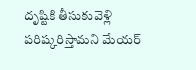దృష్టికి తీసుకువెళ్లి పరిష్కరిస్తామని మేయర్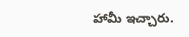హామీ ఇచ్చారు.